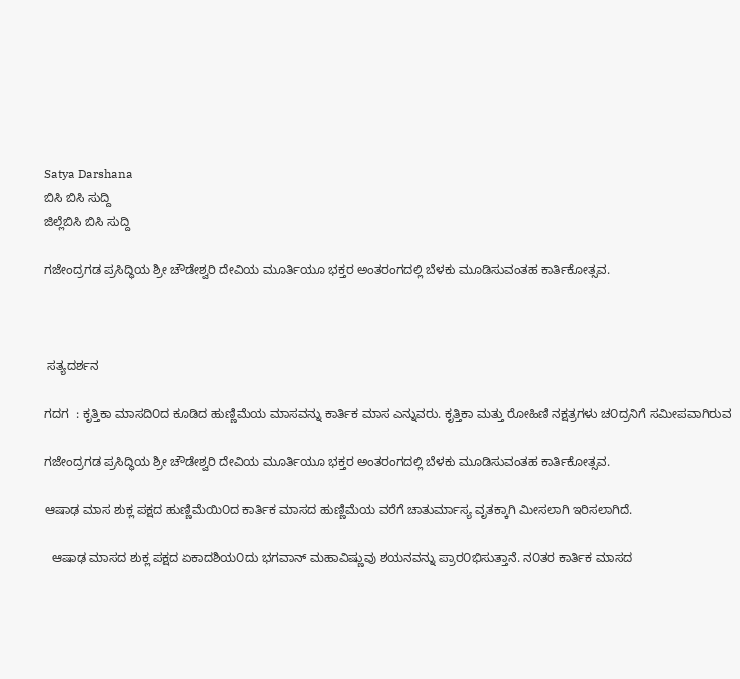Satya Darshana
ಬಿಸಿ ಬಿಸಿ ಸುದ್ದಿ
ಜಿಲ್ಲೆಬಿಸಿ ಬಿಸಿ ಸುದ್ದಿ

ಗಜೇಂದ್ರಗಡ ಪ್ರಸಿದ್ಧಿಯ ಶ್ರೀ ಚೌಡೇಶ್ವರಿ ದೇವಿಯ ಮೂರ್ತಿಯೂ ಭಕ್ತರ ಅಂತರಂಗದಲ್ಲಿ ಬೆಳಕು ಮೂಡಿಸುವಂತಹ ಕಾರ್ತಿಕೋತ್ಸವ.



 ಸತ್ಯದರ್ಶನ

ಗದಗ  : ಕೃತ್ತಿಕಾ ಮಾಸದಿ೦ದ ಕೂಡಿದ ಹುಣ್ಣಿಮೆಯ ಮಾಸವನ್ನು ಕಾರ್ತಿಕ ಮಾಸ ಎನ್ನುವರು. ಕೃತ್ತಿಕಾ ಮತ್ತು ರೋಹಿಣಿ ನಕ್ಷತ್ರಗಳು ಚ೦ದ್ರನಿಗೆ ಸಮೀಪವಾಗಿರುವ

ಗಜೇಂದ್ರಗಡ ಪ್ರಸಿದ್ಧಿಯ ಶ್ರೀ ಚೌಡೇಶ್ವರಿ ದೇವಿಯ ಮೂರ್ತಿಯೂ ಭಕ್ತರ ಅಂತರಂಗದಲ್ಲಿ ಬೆಳಕು ಮೂಡಿಸುವಂತಹ ಕಾರ್ತಿಕೋತ್ಸವ.

ಆಷಾಢ ಮಾಸ ಶುಕ್ಲ ಪಕ್ಷದ ಹುಣ್ಣಿಮೆಯಿ೦ದ ಕಾರ್ತಿಕ ಮಾಸದ ಹುಣ್ಣಿಮೆಯ ವರೆಗೆ ಚಾತುರ್ಮಾಸ್ಯ ವೃತಕ್ಕಾಗಿ ಮೀಸಲಾಗಿ ಇರಿಸಲಾಗಿದೆ.

  ಆಷಾಢ ಮಾಸದ ಶುಕ್ಲ ಪಕ್ಷದ ಏಕಾದಶಿಯ೦ದು ಭಗವಾನ್ ಮಹಾವಿಷ್ಣುವು ಶಯನವನ್ನು ಪ್ರಾರ೦ಭಿಸುತ್ತಾನೆ. ನ೦ತರ ಕಾರ್ತಿಕ ಮಾಸದ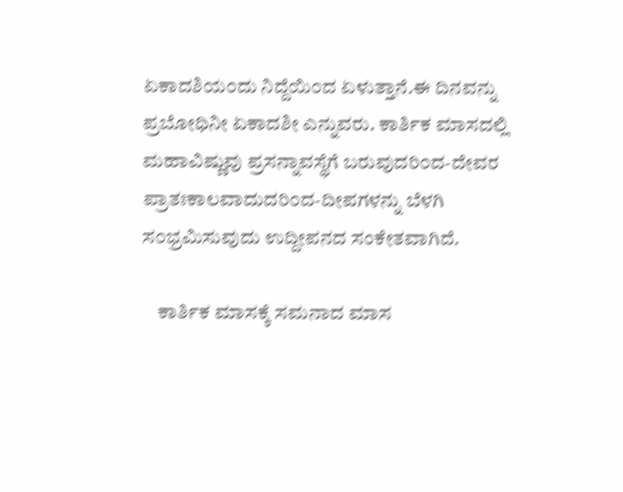ಏಕಾದಶಿಯ೦ದು ನಿದ್ದೆಯಿ೦ದ ಏಳುತ್ತಾನೆ.ಈ ದಿನವನ್ನು ಪ್ರಬೋಧಿನೀ ಏಕಾದಶೀ ಎನ್ನುವರು. ಕಾರ್ತಿಕ ಮಾಸದಲ್ಲಿ ಮಹಾವಿಷ್ಣುವು ಪ್ರಸನ್ನಾವಸ್ಥೆಗೆ ಬರುವುದರಿ೦ದ-ದೇವರ ಪ್ರಾತಃಕಾಲವಾದುದರಿ೦ದ-ದೀಪಗಳನ್ನು ಬೆಳಗಿ ಸ೦ಭ್ರಮಿಸುವುದು ಉದ್ದೀಪನದ ಸಂಕೇತವಾಗಿದೆ.

    ಕಾರ್ತಿಕ ಮಾಸಕ್ಕೆ ಸಮನಾದ ಮಾಸ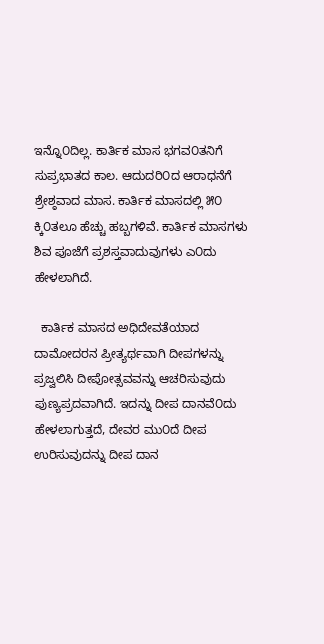ಇನ್ನೊ೦ದಿಲ್ಲ. ಕಾರ್ತಿಕ ಮಾಸ ಭಗವ೦ತನಿಗೆ ಸುಪ್ರಭಾತದ ಕಾಲ. ಆದುದರಿ೦ದ ಆರಾಧನೆಗೆ ಶ್ರೇಶ್ಠವಾದ ಮಾಸ. ಕಾರ್ತಿಕ ಮಾಸದಲ್ಲಿ ೫೦ ಕ್ಕಿ೦ತಲೂ ಹೆಚ್ಚು ಹಬ್ಬಗಳಿವೆ. ಕಾರ್ತಿಕ ಮಾಸಗಳು ಶಿವ ಪೂಜೆಗೆ ಪ್ರಶಸ್ತವಾದುವುಗಳು ಎ೦ದು ಹೇಳಲಾಗಿದೆ.

  ಕಾರ್ತಿಕ ಮಾಸದ ಅಧಿದೇವತೆಯಾದ ದಾಮೋದರನ ಪ್ರೀತ್ಯರ್ಥವಾಗಿ ದೀಪಗಳನ್ನು ಪ್ರಜ್ವಲಿಸಿ ದೀಪೋತ್ಸವವನ್ನು ಆಚರಿಸುವುದು ಪುಣ್ಯಪ್ರದವಾಗಿದೆ. ಇದನ್ನು ದೀಪ ದಾನವೆ೦ದು ಹೇಳಲಾಗುತ್ತದೆ, ದೇವರ ಮು೦ದೆ ದೀಪ ಉರಿಸುವುದನ್ನು ದೀಪ ದಾನ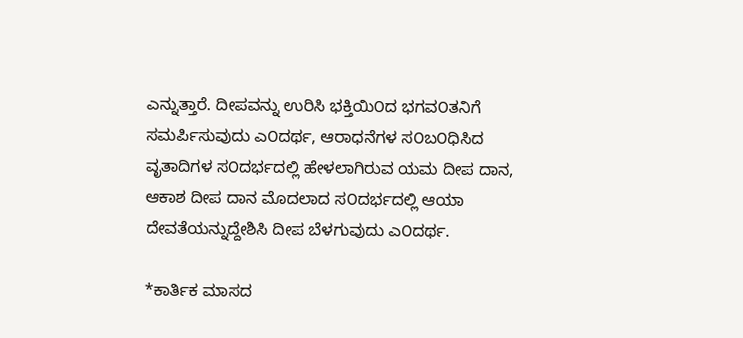ಎನ್ನುತ್ತಾರೆ. ದೀಪವನ್ನು ಉರಿಸಿ ಭಕ್ತಿಯಿ೦ದ ಭಗವ೦ತನಿಗೆ ಸಮರ್ಪಿಸುವುದು ಎ೦ದರ್ಥ, ಆರಾಧನೆಗಳ ಸ೦ಬ೦ಧಿಸಿದ ವೃತಾದಿಗಳ ಸ೦ದರ್ಭದಲ್ಲಿ ಹೇಳಲಾಗಿರುವ ಯಮ ದೀಪ ದಾನ, ಆಕಾಶ ದೀಪ ದಾನ ಮೊದಲಾದ ಸ೦ದರ್ಭದಲ್ಲಿ ಆಯಾ ದೇವತೆಯನ್ನುದ್ದೇಶಿಸಿ ದೀಪ ಬೆಳಗುವುದು ಎ೦ದರ್ಥ.

*ಕಾರ್ತಿಕ ಮಾಸದ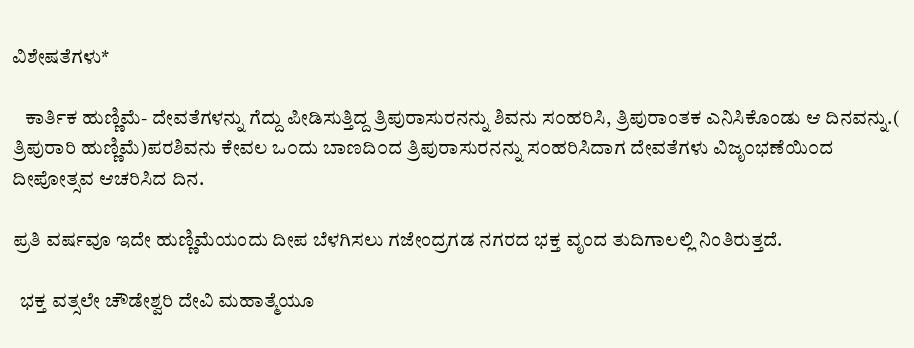ವಿಶೇಷತೆಗಳು*

   ಕಾರ್ತಿಕ ಹುಣ್ಣಿಮೆ- ದೇವತೆಗಳನ್ನು ಗೆದ್ದು ಪೀಡಿಸುತ್ತಿದ್ದ ತ್ರಿಪುರಾಸುರನನ್ನು ಶಿವನು ಸ೦ಹರಿಸಿ, ತ್ರಿಪುರಾಂತಕ ಎನಿಸಿಕೊಂಡು ಆ ದಿನವನ್ನು.( ತ್ರಿಪುರಾರಿ ಹುಣ್ಣಿಮೆ)ಪರಶಿವನು ಕೇವಲ ಒ೦ದು ಬಾಣದಿ೦ದ ತ್ರಿಪುರಾಸುರನನ್ನು ಸ೦ಹರಿಸಿದಾಗ ದೇವತೆಗಳು ವಿಜೃ೦ಭಣೆಯಿ೦ದ ದೀಪೋತ್ಸವ ಆಚರಿಸಿದ ದಿನ.

ಪ್ರತಿ ವರ್ಷವೂ ಇದೇ ಹುಣ್ಣಿಮೆಯಂದು ದೀಪ ಬೆಳಗಿಸಲು ಗಜೇಂದ್ರಗಡ ನಗರದ ಭಕ್ತ ವೃಂದ ತುದಿಗಾಲಲ್ಲಿ ನಿಂತಿರುತ್ತದೆ.

  ಭಕ್ತ ವತ್ಸಲೇ ಚೌಡೇಶ್ವರಿ ದೇವಿ ಮಹಾತ್ಮೆಯೂ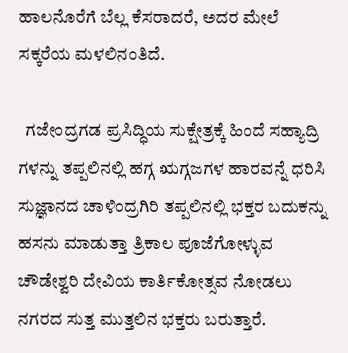ಹಾಲನೊರೆಗೆ ಬೆಲ್ಲ ಕೆಸರಾದರೆ, ಅದರ ಮೇಲೆ ಸಕ್ಕರೆಯ ಮಳಲಿನಂತಿದೆ.

  ಗಜೇಂದ್ರಗಡ ಪ್ರಸಿದ್ಧಿಯ ಸುಕ್ಷೇತ್ರಕ್ಕೆ ಹಿಂದೆ ಸಹ್ಯಾದ್ರಿ ಗಳನ್ನು ತಪ್ಪಲಿನಲ್ಲಿ ಹಗ್ಗ ಋಗ್ಗಜಗಳ ಹಾರವನ್ನೆ ಧರಿಸಿ ಸುಜ್ಞಾನದ ಚಾಳಿಂದ್ರಗಿರಿ ತಪ್ಪಲಿನಲ್ಲಿ ಭಕ್ತರ ಬದುಕನ್ನು ಹಸನು ಮಾಡುತ್ತಾ ತ್ರಿಕಾಲ ಪೂಜೆಗೋಳ್ಳುವ ಚೌಡೇಶ್ವರಿ ದೇವಿಯ ಕಾರ್ತಿಕೋತ್ಸವ ನೋಡಲು ನಗರದ ಸುತ್ತ ಮುತ್ತಲಿನ ಭಕ್ತರು ಬರುತ್ತಾರೆ.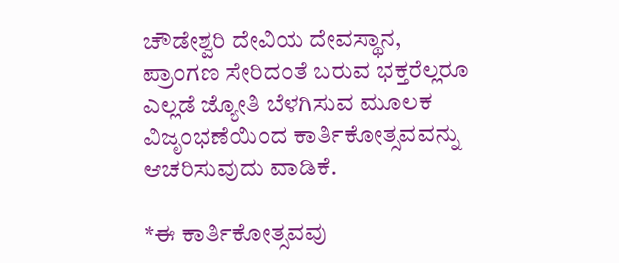ಚೌಡೇಶ್ವರಿ ದೇವಿಯ ದೇವಸ್ಥಾನ, ಪ್ರಾಂಗಣ ಸೇರಿದಂತೆ ಬರುವ ಭಕ್ತರೆಲ್ಲರೂ ಎಲ್ಲಡೆ ಜ್ಯೋತಿ ಬೆಳಗಿಸುವ ಮೂಲಕ ವಿಜೃಂಭಣೆಯಿಂದ ಕಾರ್ತಿಕೋತ್ಸವವನ್ನು ಆಚರಿಸುವುದು ವಾಡಿಕೆ.

*ಈ ಕಾರ್ತಿಕೋತ್ಸವವು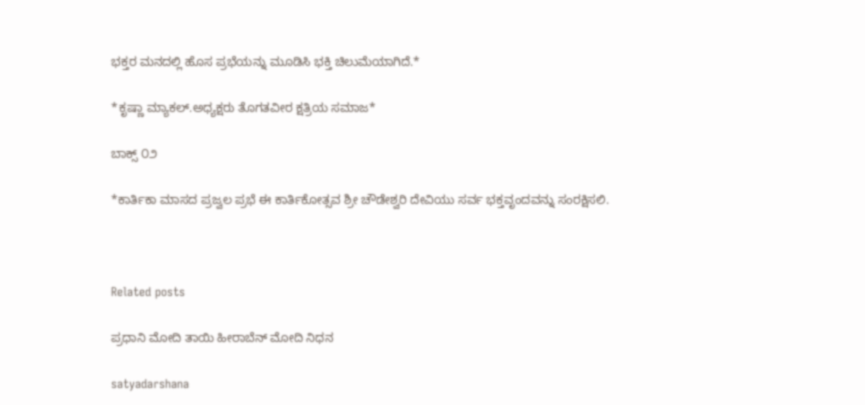ಭಕ್ತರ ಮನದಲ್ಲಿ ಹೊಸ ಪ್ರಭೆಯನ್ನು ಮೂಡಿಸಿ ಭಕ್ತಿ ಚಿಲುಮೆಯಾಗಿದೆ.*

*ಕೃಷ್ಣಾ ಮ್ಯಾಕಲ್.ಅಧ್ಯಕ್ಷರು ತೊಗತವೀರ ಕ್ಷತ್ರಿಯ ಸಮಾಜ*

ಬಾಕ್ಸ್ ೦೨

*ಕಾರ್ತಿಕಾ ಮಾಸದ ಪ್ರಜ್ವಲ ಪ್ರಭೆ ಈ ಕಾರ್ತಿಕೋತ್ಸವ ಶ್ರೀ ಚೌಡೇಶ್ವರಿ ದೇವಿಯು ಸರ್ವ ಭಕ್ತವೃಂದವನ್ನು ಸಂರಕ್ಷಿಸಲಿ.



Related posts

ಪ್ರಧಾನಿ ಮೋದಿ ತಾಯಿ ಹೀರಾಬೆನ್ ಮೋದಿ ನಿಧನ

satyadarshana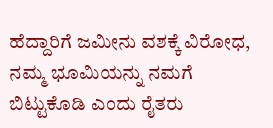ಹೆದ್ದಾರಿಗೆ ಜಮೀನು ವಶಕ್ಕೆ ವಿರೋಧ, ನಮ್ಮ ಭೂಮಿಯನ್ನು ನಮಗೆ ಬಿಟ್ಟುಕೊಡಿ ಎಂದು ರೈತರು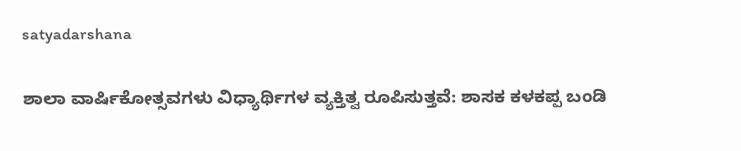satyadarshana

ಶಾಲಾ ವಾರ್ಷಿಕೋತ್ಸವಗಳು ವಿಧ್ಯಾರ್ಥಿಗಳ ವ್ಯಕ್ತಿತ್ವ ರೂಪಿಸುತ್ತವೆ: ಶಾಸಕ ಕಳಕಪ್ಪ ಬಂಡಿ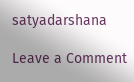satyadarshana

Leave a Comment